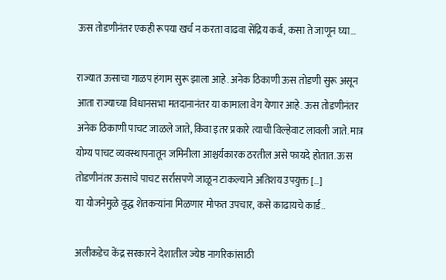ऊस तोडणीनंतर एकही रूपया खर्च न करता वाढवा सेंद्रिय कर्ब, कसा ते जाणून घ्या…

राज्यात ऊसाचा गाळप हंगाम सुरू झाला आहे. अनेक ठिकाणी ऊस तोडणी सुरू असून आता राज्याच्या विधानसभा मतदानानंतर या कामाला वेग येणार आहे. ऊस तोडणीनंतर अनेक ठिकाणी पाचट जाळले जाते, किंवा इतर प्रकारे त्याची विल्हेवाट लावली जाते. मात्र योग्य पाचट व्यवस्थापनातून जमिनीला आश्चर्यकारक ठरतील असे फायदे होतात. ऊस तोडणीनंतर ऊसाचे पाचट सर्रासपणे जाळून टाकल्याने अतिशय उपयुक्त […]
या योजनेमुळे वृद्ध शेतकऱ्यांना मिळणार मोफत उपचार, कसे काढायचे कार्ड..

अलीकडेच केंद्र सरकारने देशातील ज्येष्ठ नागरिकांसाठी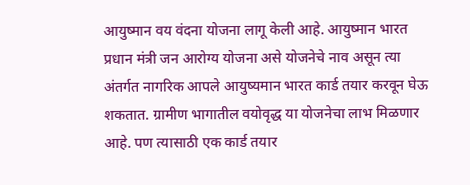आयुष्मान वय वंदना योजना लागू केली आहे. आयुष्मान भारत प्रधान मंत्री जन आरोग्य योजना असे योजनेचे नाव असून त्या अंतर्गत नागरिक आपले आयुष्यमान भारत कार्ड तयार करवून घेऊ शकतात. ग्रामीण भागातील वयोवृद्ध या योजनेचा लाभ मिळणार आहे. पण त्यासाठी एक कार्ड तयार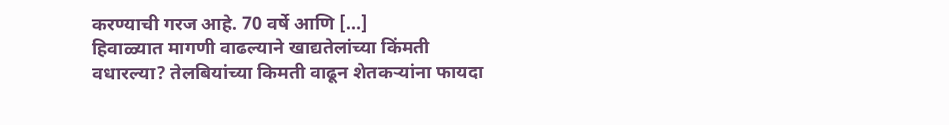करण्याची गरज आहे. 70 वर्षे आणि […]
हिवाळ्यात मागणी वाढल्याने खाद्यतेलांच्या किंमती वधारल्या? तेलबियांच्या किमती वाढून शेतकऱ्यांना फायदा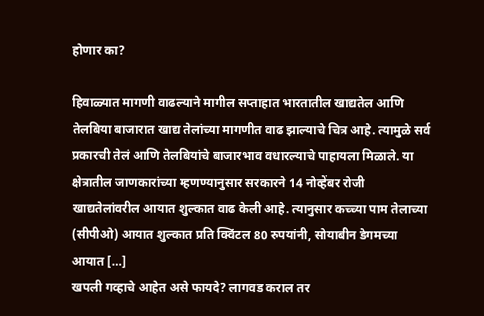होणार का?

हिवाळ्यात मागणी वाढल्याने मागील सप्ताहात भारतातील खाद्यतेल आणि तेलबिया बाजारात खाद्य तेलांच्या मागणीत वाढ झाल्याचे चित्र आहे. त्यामुळे सर्व प्रकारची तेलं आणि तेलबियांचे बाजारभाव वधारल्याचे पाहायला मिळाले. या क्षेत्रातील जाणकारांच्या म्हणण्यानुसार सरकारने 14 नोव्हेंबर रोजी खाद्यतेलांवरील आयात शुल्कात वाढ केली आहे. त्यानुसार कच्च्या पाम तेलाच्या (सीपीओ) आयात शुल्कात प्रति क्विंटल 80 रुपयांनी, सोयाबीन डेगमच्या आयात […]
खपली गव्हाचे आहेत असे फायदे? लागवड कराल तर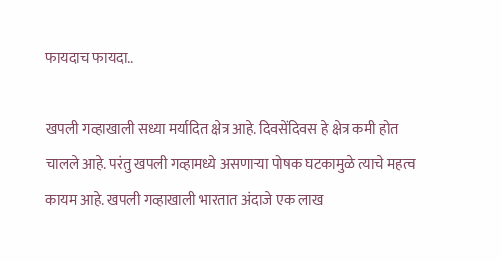फायदाच फायदा..

खपली गव्हाखाली सध्या मर्यादित क्षेत्र आहे. दिवसेंदिवस हे क्षेत्र कमी होत चालले आहे. परंतु खपली गव्हामध्ये असणाऱ्या पोषक घटकामुळे त्याचे महत्व कायम आहे. खपली गव्हाखाली भारतात अंदाजे एक लाख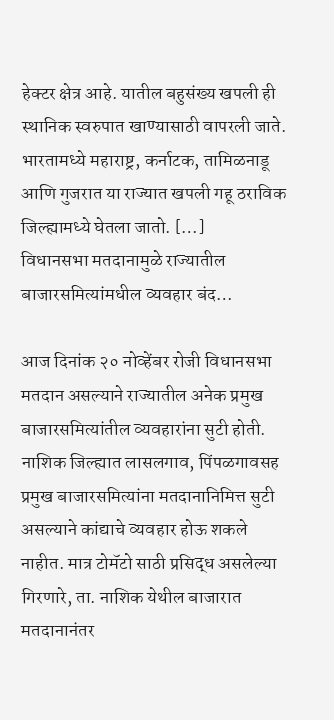हेक्टर क्षेत्र आहे. यातील बहुसंख्य खपली ही स्थानिक स्वरुपात खाण्यासाठी वापरली जाते. भारतामध्ये महाराष्ट्र, कर्नाटक, तामिळनाडू आणि गुजरात या राज्यात खपली गहू ठराविक जिल्ह्यामध्ये घेतला जातो. […]
विधानसभा मतदानामुळे राज्यातील बाजारसमित्यांमधील व्यवहार बंद…

आज दिनांक २० नोव्हेंबर रोजी विधानसभा मतदान असल्याने राज्यातील अनेक प्रमुख बाजारसमित्यांतील व्यवहारांना सुटी होती. नाशिक जिल्ह्यात लासलगाव, पिंपळगावसह प्रमुख बाजारसमित्यांना मतदानानिमित्त सुटी असल्याने कांद्याचे व्यवहार होऊ शकले नाहीत. मात्र टोमॅटो साठी प्रसिद्ध असलेल्या गिरणारे, ता. नाशिक येथील बाजारात मतदानानंतर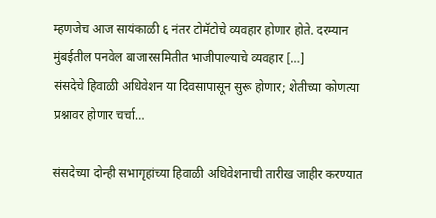म्हणजेच आज सायंकाळी ६ नंतर टोमॅटोचे व्यवहार होणार होते. दरम्यान मुंबईतील पनवेल बाजारसमितीत भाजीपाल्याचे व्यवहार […]
संसदेचे हिवाळी अधिवेशन या दिवसापासून सुरू होणार; शेतीच्या कोणत्या प्रश्नावर होणार चर्चा…

संसदेच्या दोन्ही सभागृहांच्या हिवाळी अधिवेशनाची तारीख जाहीर करण्यात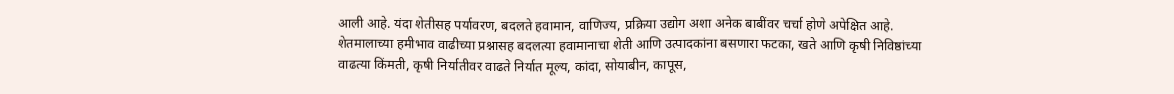आली आहे. यंदा शेतीसह पर्यावरण, बदलते हवामान, वाणिज्य, प्रक्रिया उद्योग अशा अनेक बाबींवर चर्चा होणे अपेक्षित आहे. शेतमालाच्या हमीभाव वाढीच्या प्रश्नासह बदलत्या हवामानाचा शेती आणि उत्पादकांना बसणारा फटका, खते आणि कृषी निविष्ठांच्या वाढत्या किंमती, कृषी निर्यातीवर वाढते निर्यात मूल्य, कांदा, सोयाबीन, कापूस,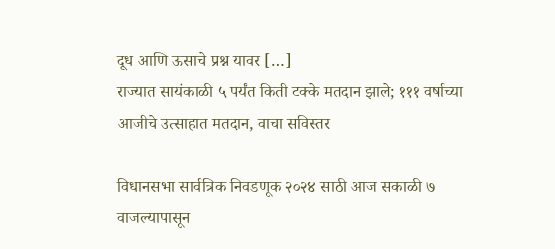दूध आणि ऊसाचे प्रश्न यावर […]
राज्यात सायंकाळी ५ पर्यंत किती टक्के मतदान झाले; १११ वर्षाच्या आजीचे उत्साहात मतदान, वाचा सविस्तर

विधानसभा सार्वत्रिक निवडणूक २०२४ साठी आज सकाळी ७ वाजल्यापासून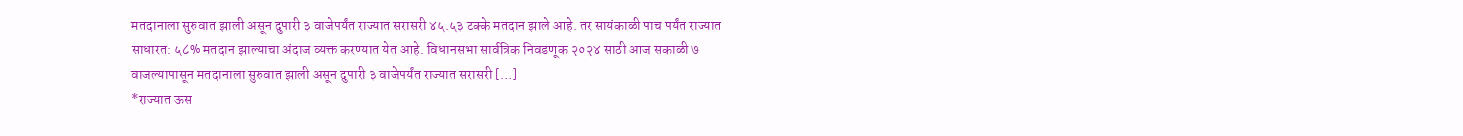मतदानाला सुरुवात झाली असून दुपारी ३ वाजेपर्यंत राज्यात सरासरी ४५.५३ टक्के मतदान झाले आहे. तर सायंकाळी पाच पर्यंत राज्यात साधारत: ५८% मतदान झाल्याचा अंदाज व्यक्त करण्यात येत आहे. विधानसभा सार्वत्रिक निवडणूक २०२४ साठी आज सकाळी ७ वाजल्यापासून मतदानाला सुरुवात झाली असून दुपारी ३ वाजेपर्यंत राज्यात सरासरी […]
*राज्यात ऊस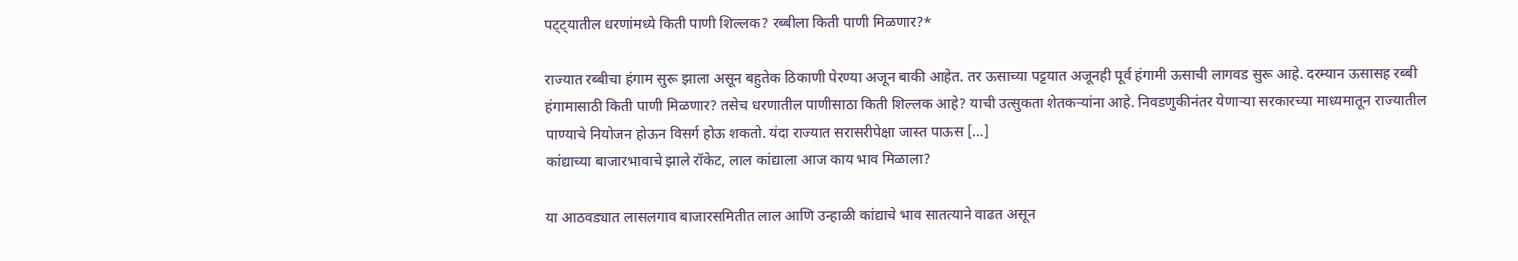पट्ट्यातील धरणांमध्ये किती पाणी शिल्लक? रब्बीला किती पाणी मिळणार?*

राज्यात रब्बीचा हंगाम सुरू झाला असून बहुतेक ठिकाणी पेरण्या अजून बाकी आहेत. तर ऊसाच्या पट्टयात अजूनही पूर्व हंगामी ऊसाची लागवड सुरू आहे. दरम्यान ऊसासह रब्बी हंगामासाठी किती पाणी मिळणार? तसेच धरणातील पाणीसाठा किती शिल्लक आहे? याची उत्सुकता शेतकऱ्यांना आहे. निवडणुकीनंतर येणाऱ्या सरकारच्या माध्यमातून राज्यातील पाण्याचे नियोजन होऊन विसर्ग होऊ शकतो. यंदा राज्यात सरासरीपेक्षा जास्त पाऊस […]
कांद्याच्या बाजारभावाचे झाले रॉकेट, लाल कांद्याला आज काय भाव मिळाला?

या आठवड्यात लासलगाव बाजारसमितीत लाल आणि उन्हाळी कांद्याचे भाव सातत्याने वाढत असून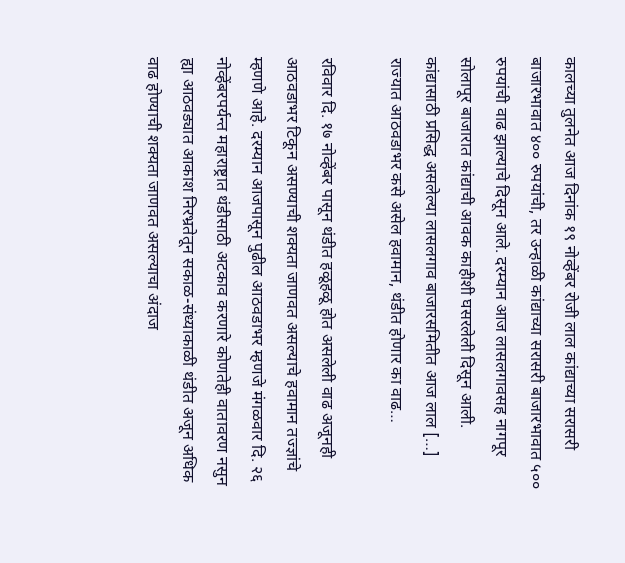कालच्या तुलनेत आज दिनांक १९ नोव्हेंबर रोजी लाल कांद्याच्या सरासरी बाजारभावात ४०० रुपयांची, तर उन्हाळी कांद्याच्या सरासरी बाजारभावात ५०० रुपयांची वाढ झाल्याचे दिसून आले. दरम्यान आज लासलगावसह नागपूर सोलापूर बाजारात कांद्याची आवक काहीशी घसरलेली दिसून आली. कांद्यासाठी प्रसिद्ध असलेल्या लासलगाव बाजारसमितीत आज लाल […]
राज्यात आठवडाभर कसे असेल हवामान, थंडीत होणार का वाढ…

रविवार दि. १७ नोव्हेंबर पासून थंडीत हळूहळू होत असलेली वाढ अजूनही आठवडाभर टिकून असण्याची शक्यता जाणवत असल्याचे हवामान तज्ज्ञांचे म्हणणे आहे. दरम्यान आजपासून पुढील आठवडाभर म्हणजे मंगळवार दि. २६ नोव्हेंबरपर्यन्त महाराष्ट्रात थंडीसाठी अटकाव करणारे कोणतेही वातावरण नसुन ह्या आठवड्यात आकाश निरभ्रतेतून सकाळ-संध्याकाळी थंडीत अजून अधिक वाढ होण्याची शक्यता जाणवत असल्याचा अंदाज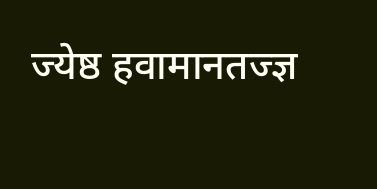ज्येष्ठ हवामानतज्ज्ञ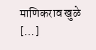माणिकराव खुळे […]